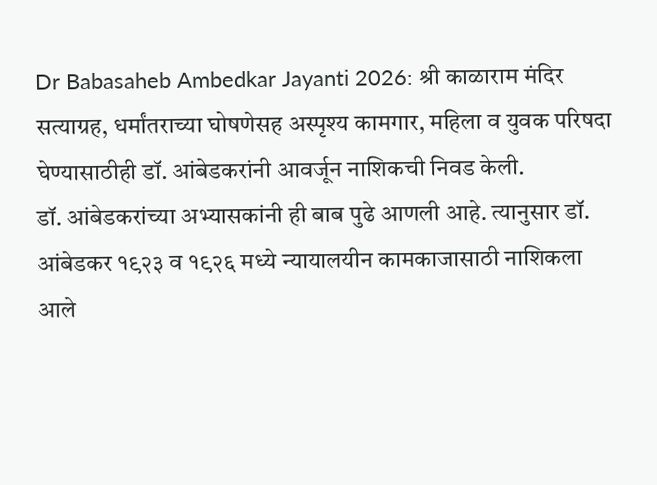Dr Babasaheb Ambedkar Jayanti 2026: श्री काळाराम मंदिर सत्याग्रह, धर्मांतराच्या घोषणेसह अस्पृश्य कामगार, महिला व युवक परिषदा घेण्यासाठीही डॉ. आंबेडकरांनी आवर्जून नाशिकची निवड केली.
डॉ. आंबेडकरांच्या अभ्यासकांनी ही बाब पुढे आणली आहे. त्यानुसार डॉ. आंबेडकर १९२३ व १९२६ मध्ये न्यायालयीन कामकाजासाठी नाशिकला आले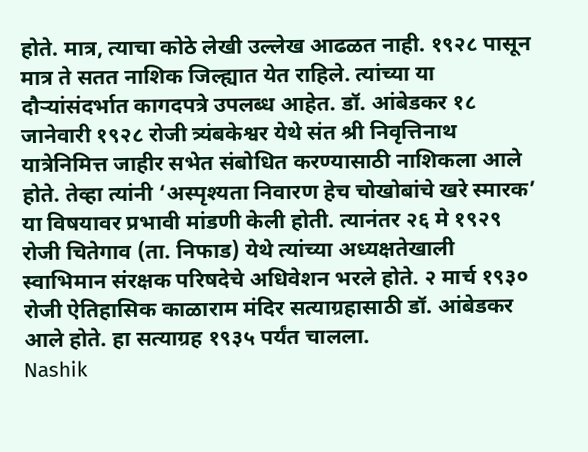होते. मात्र, त्याचा कोठे लेखी उल्लेख आढळत नाही. १९२८ पासून मात्र ते सतत नाशिक जिल्ह्यात येत राहिले. त्यांच्या या दौऱ्यांसंदर्भात कागदपत्रे उपलब्ध आहेत. डॉ. आंबेडकर १८ जानेवारी १९२८ रोजी त्र्यंबकेश्वर येथे संत श्री निवृत्तिनाथ यात्रेनिमित्त जाहीर सभेत संबोधित करण्यासाठी नाशिकला आले होते. तेव्हा त्यांनी ‘अस्पृश्यता निवारण हेच चोखोबांचे खरे स्मारक’ या विषयावर प्रभावी मांडणी केली होती. त्यानंतर २६ मे १९२९ रोजी चितेगाव (ता. निफाड) येथे त्यांच्या अध्यक्षतेखाली स्वाभिमान संरक्षक परिषदेचे अधिवेशन भरले होते. २ मार्च १९३० रोजी ऐतिहासिक काळाराम मंदिर सत्याग्रहासाठी डॉ. आंबेडकर आले होते. हा सत्याग्रह १९३५ पर्यंत चालला.
Nashik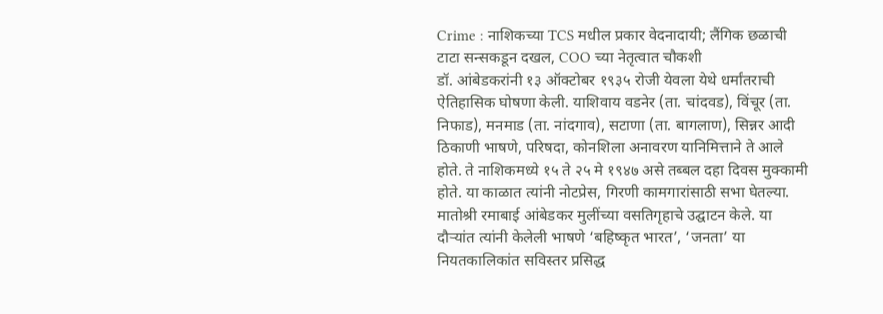Crime : नाशिकच्या TCS मधील प्रकार वेदनादायी; लैंगिक छळाची टाटा सन्सकडून दखल, COO च्या नेतृत्वात चौकशी
डॉ. आंबेडकरांनी १३ ऑक्टोबर १९३५ रोजी येवला येथे धर्मांतराची ऐतिहासिक घोषणा केली. याशिवाय वडनेर (ता. चांदवड), विंचूर (ता. निफाड), मनमाड (ता. नांदगाव), सटाणा (ता. बागलाण), सिन्नर आदी ठिकाणी भाषणे, परिषदा, कोनशिला अनावरण यानिमित्ताने ते आले होते. ते नाशिकमध्ये १५ ते २५ मे १९४७ असे तब्बल दहा दिवस मुक्कामी होते. या काळात त्यांनी नोटप्रेस, गिरणी कामगारांसाठी सभा घेतल्या. मातोश्री रमाबाई आंबेडकर मुलींच्या वसतिगृहाचे उद्घाटन केले. या दौऱ्यांत त्यांनी केलेली भाषणे ‘बहिष्कृत भारत’, ‘जनता’ या नियतकालिकांत सविस्तर प्रसिद्ध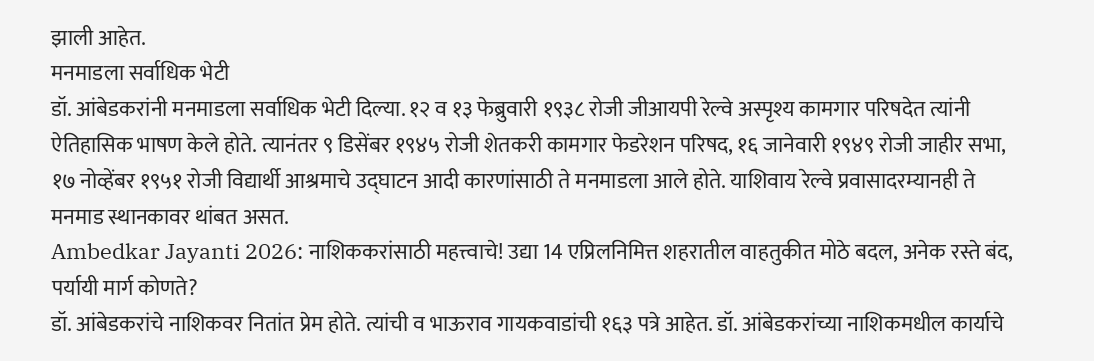झाली आहेत.
मनमाडला सर्वाधिक भेटी
डॉ. आंबेडकरांनी मनमाडला सर्वाधिक भेटी दिल्या. १२ व १३ फेब्रुवारी १९३८ रोजी जीआयपी रेल्वे अस्पृश्य कामगार परिषदेत त्यांनी ऐतिहासिक भाषण केले होते. त्यानंतर ९ डिसेंबर १९४५ रोजी शेतकरी कामगार फेडरेशन परिषद, १६ जानेवारी १९४९ रोजी जाहीर सभा, १७ नोव्हेंबर १९५१ रोजी विद्यार्थी आश्रमाचे उद्घाटन आदी कारणांसाठी ते मनमाडला आले होते. याशिवाय रेल्वे प्रवासादरम्यानही ते मनमाड स्थानकावर थांबत असत.
Ambedkar Jayanti 2026: नाशिककरांसाठी महत्त्वाचे! उद्या 14 एप्रिलनिमित्त शहरातील वाहतुकीत मोठे बदल, अनेक रस्ते बंद, पर्यायी मार्ग कोणते?
डॉ. आंबेडकरांचे नाशिकवर नितांत प्रेम होते. त्यांची व भाऊराव गायकवाडांची १६३ पत्रे आहेत. डॉ. आंबेडकरांच्या नाशिकमधील कार्याचे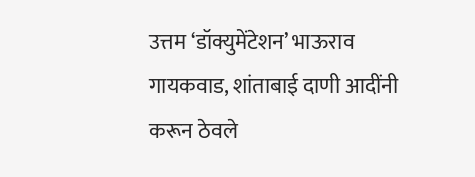उत्तम ‘डॉक्युमेंटेशन’ भाऊराव गायकवाड, शांताबाई दाणी आदींनी करून ठेवले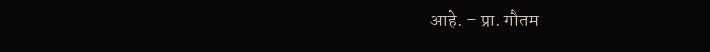आहे. – प्रा. गौतम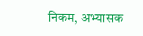निकम, अभ्यासक